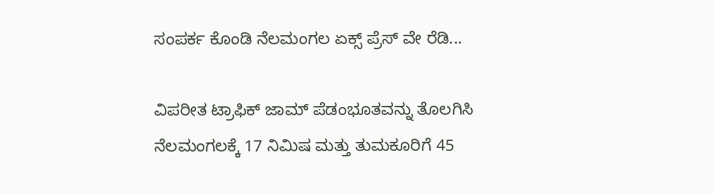ಸಂಪರ್ಕ ಕೊಂಡಿ ನೆಲಮಂಗಲ ಏಕ್ಸ್ ಪ್ರೆಸ್ ವೇ ರೆಡಿ...

ವಿಪರೀತ ಟ್ರಾಫಿಕ್ ಜಾಮ್ ಪೆಡಂಭೂತವನ್ನು ತೊಲಗಿಸಿ ನೆಲಮಂಗಲಕ್ಕೆ 17 ನಿಮಿಷ ಮತ್ತು ತುಮಕೂರಿಗೆ 45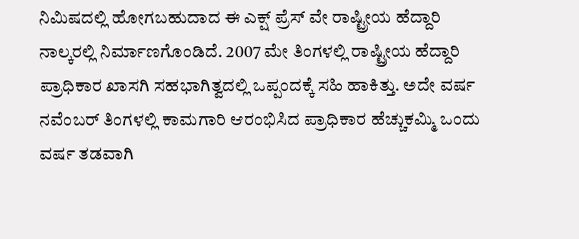ನಿಮಿಷದಲ್ಲಿ ಹೋಗಬಹುದಾದ ಈ ಎಕ್ಷ್ ಪ್ರೆಸ್ ವೇ ರಾಷ್ಟ್ರೀಯ ಹೆದ್ದಾರಿ ನಾಲ್ಕರಲ್ಲಿ ನಿರ್ಮಾಣಗೊಂಡಿದೆ. 2007 ಮೇ ತಿಂಗಳಲ್ಲಿ ರಾಷ್ಟ್ರೀಯ ಹೆದ್ದಾರಿ ಪ್ರಾಧಿಕಾರ ಖಾಸಗಿ ಸಹಭಾಗಿತ್ವದಲ್ಲಿ ಒಪ್ಪಂದಕ್ಕೆ ಸಹಿ ಹಾಕಿತ್ತು. ಅದೇ ವರ್ಷ ನವೆಂಬರ್ ತಿಂಗಳಲ್ಲಿ ಕಾಮಗಾರಿ ಆರಂಭಿಸಿದ ಪ್ರಾಧಿಕಾರ ಹೆಚ್ಚುಕಮ್ಮಿ ಒಂದು ವರ್ಷ ತಡವಾಗಿ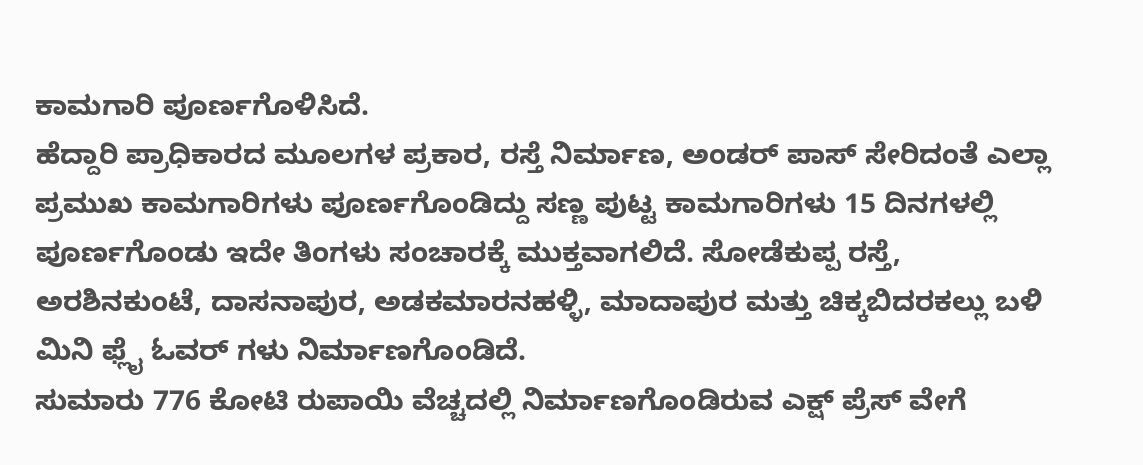ಕಾಮಗಾರಿ ಪೂರ್ಣಗೊಳಿಸಿದೆ.
ಹೆದ್ದಾರಿ ಪ್ರಾಧಿಕಾರದ ಮೂಲಗಳ ಪ್ರಕಾರ, ರಸ್ತೆ ನಿರ್ಮಾಣ, ಅಂಡರ್ ಪಾಸ್ ಸೇರಿದಂತೆ ಎಲ್ಲಾ ಪ್ರಮುಖ ಕಾಮಗಾರಿಗಳು ಪೂರ್ಣಗೊಂಡಿದ್ದು ಸಣ್ಣ ಪುಟ್ಟ ಕಾಮಗಾರಿಗಳು 15 ದಿನಗಳಲ್ಲಿ ಪೂರ್ಣಗೊಂಡು ಇದೇ ತಿಂಗಳು ಸಂಚಾರಕ್ಕೆ ಮುಕ್ತವಾಗಲಿದೆ. ಸೋಡೆಕುಪ್ಪ ರಸ್ತೆ, ಅರಶಿನಕುಂಟೆ, ದಾಸನಾಪುರ, ಅಡಕಮಾರನಹಳ್ಳಿ, ಮಾದಾಪುರ ಮತ್ತು ಚಿಕ್ಕಬಿದರಕಲ್ಲು ಬಳಿ ಮಿನಿ ಫ್ಲೈ ಓವರ್ ಗಳು ನಿರ್ಮಾಣಗೊಂಡಿದೆ.
ಸುಮಾರು 776 ಕೋಟಿ ರುಪಾಯಿ ವೆಚ್ಚದಲ್ಲಿ ನಿರ್ಮಾಣಗೊಂಡಿರುವ ಎಕ್ಷ್ ಪ್ರೆಸ್ ವೇಗೆ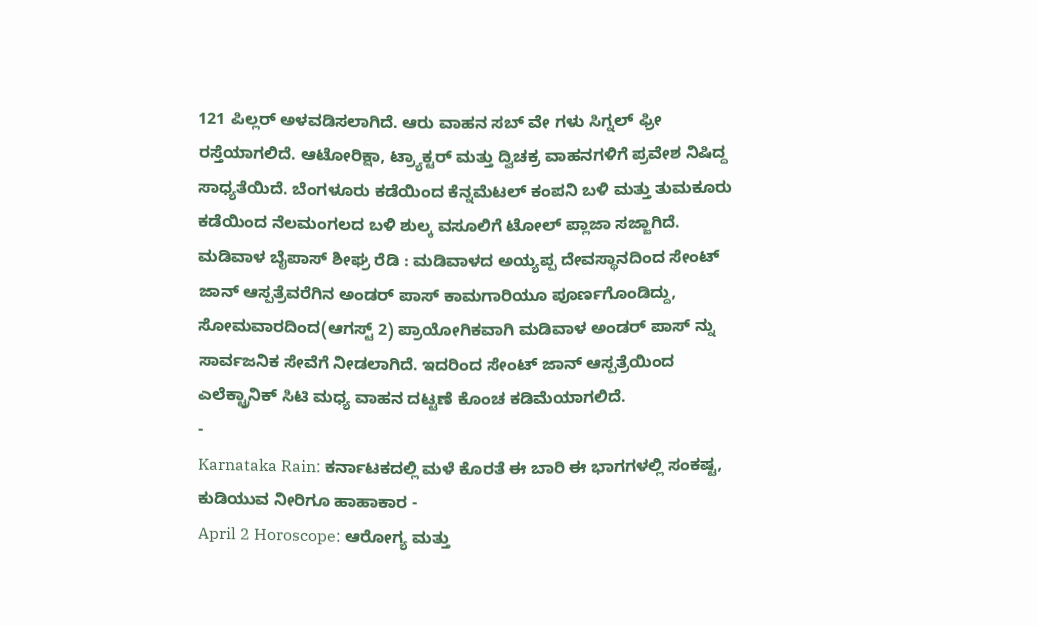121 ಪಿಲ್ಲರ್ ಅಳವಡಿಸಲಾಗಿದೆ. ಆರು ವಾಹನ ಸಬ್ ವೇ ಗಳು ಸಿಗ್ನಲ್ ಫ್ರೀ ರಸ್ತೆಯಾಗಲಿದೆ. ಆಟೋರಿಕ್ಷಾ, ಟ್ರ್ಯಾಕ್ಟರ್ ಮತ್ತು ದ್ವಿಚಕ್ರ ವಾಹನಗಳಿಗೆ ಪ್ರವೇಶ ನಿಷಿದ್ದ ಸಾಧ್ಯತೆಯಿದೆ. ಬೆಂಗಳೂರು ಕಡೆಯಿಂದ ಕೆನ್ನಮೆಟಲ್ ಕಂಪನಿ ಬಳಿ ಮತ್ತು ತುಮಕೂರು ಕಡೆಯಿಂದ ನೆಲಮಂಗಲದ ಬಳಿ ಶುಲ್ಕ ವಸೂಲಿಗೆ ಟೋಲ್ ಪ್ಲಾಜಾ ಸಜ್ಜಾಗಿದೆ.
ಮಡಿವಾಳ ಬೈಪಾಸ್ ಶೀಘ್ರ ರೆಡಿ : ಮಡಿವಾಳದ ಅಯ್ಯಪ್ಪ ದೇವಸ್ಥಾನದಿಂದ ಸೇಂಟ್ ಜಾನ್ ಆಸ್ಪತ್ರೆವರೆಗಿನ ಅಂಡರ್ ಪಾಸ್ ಕಾಮಗಾರಿಯೂ ಪೂರ್ಣಗೊಂಡಿದ್ದು, ಸೋಮವಾರದಿಂದ(ಆಗಸ್ಟ್ 2) ಪ್ರಾಯೋಗಿಕವಾಗಿ ಮಡಿವಾಳ ಅಂಡರ್ ಪಾಸ್ ನ್ನು ಸಾರ್ವಜನಿಕ ಸೇವೆಗೆ ನೀಡಲಾಗಿದೆ. ಇದರಿಂದ ಸೇಂಟ್ ಜಾನ್ ಆಸ್ಪತ್ರೆಯಿಂದ ಎಲೆಕ್ಟ್ರಾನಿಕ್ ಸಿಟಿ ಮಧ್ಯ ವಾಹನ ದಟ್ಟಣೆ ಕೊಂಚ ಕಡಿಮೆಯಾಗಲಿದೆ.
-
Karnataka Rain: ಕರ್ನಾಟಕದಲ್ಲಿ ಮಳೆ ಕೊರತೆ ಈ ಬಾರಿ ಈ ಭಾಗಗಳಲ್ಲಿ ಸಂಕಷ್ಟ, ಕುಡಿಯುವ ನೀರಿಗೂ ಹಾಹಾಕಾರ -
April 2 Horoscope: ಆರೋಗ್ಯ ಮತ್ತು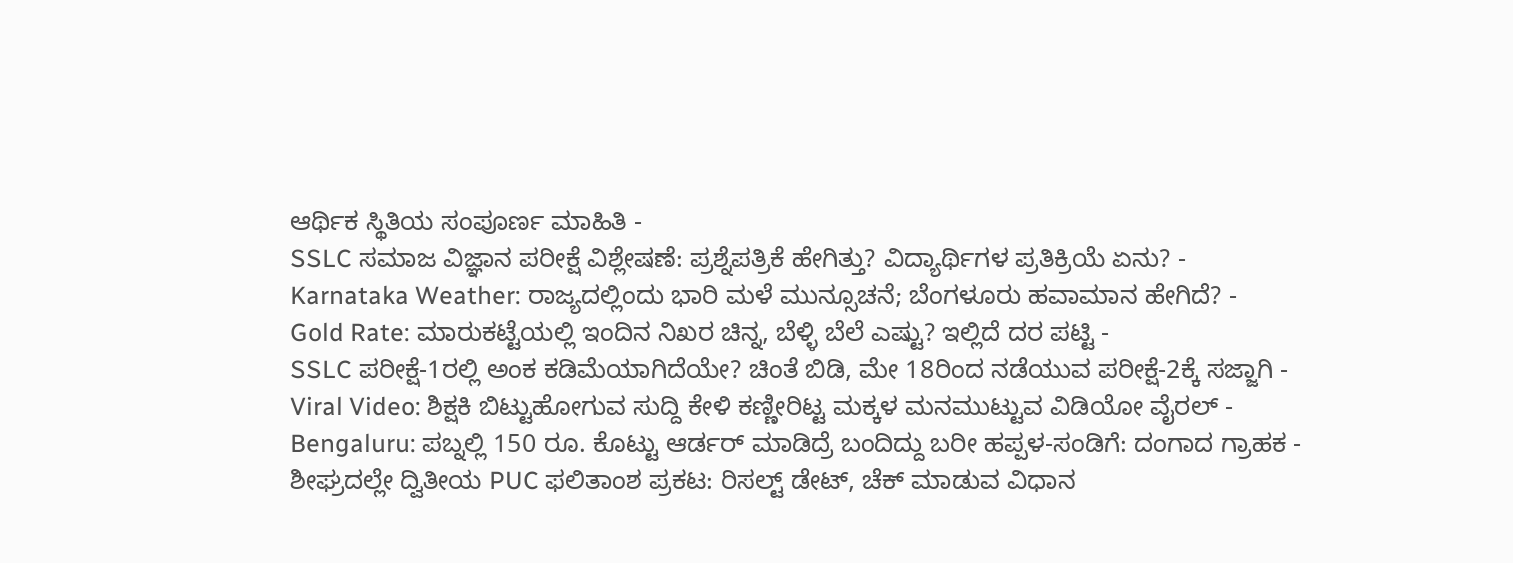ಆರ್ಥಿಕ ಸ್ಥಿತಿಯ ಸಂಪೂರ್ಣ ಮಾಹಿತಿ -
SSLC ಸಮಾಜ ವಿಜ್ಞಾನ ಪರೀಕ್ಷೆ ವಿಶ್ಲೇಷಣೆ: ಪ್ರಶ್ನೆಪತ್ರಿಕೆ ಹೇಗಿತ್ತು? ವಿದ್ಯಾರ್ಥಿಗಳ ಪ್ರತಿಕ್ರಿಯೆ ಏನು? -
Karnataka Weather: ರಾಜ್ಯದಲ್ಲಿಂದು ಭಾರಿ ಮಳೆ ಮುನ್ಸೂಚನೆ; ಬೆಂಗಳೂರು ಹವಾಮಾನ ಹೇಗಿದೆ? -
Gold Rate: ಮಾರುಕಟ್ಟೆಯಲ್ಲಿ ಇಂದಿನ ನಿಖರ ಚಿನ್ನ, ಬೆಳ್ಳಿ ಬೆಲೆ ಎಷ್ಟು? ಇಲ್ಲಿದೆ ದರ ಪಟ್ಟಿ -
SSLC ಪರೀಕ್ಷೆ-1ರಲ್ಲಿ ಅಂಕ ಕಡಿಮೆಯಾಗಿದೆಯೇ? ಚಿಂತೆ ಬಿಡಿ, ಮೇ 18ರಿಂದ ನಡೆಯುವ ಪರೀಕ್ಷೆ-2ಕ್ಕೆ ಸಜ್ಜಾಗಿ -
Viral Video: ಶಿಕ್ಷಕಿ ಬಿಟ್ಟುಹೋಗುವ ಸುದ್ದಿ ಕೇಳಿ ಕಣ್ಣೀರಿಟ್ಟ ಮಕ್ಕಳ ಮನಮುಟ್ಟುವ ವಿಡಿಯೋ ವೈರಲ್ -
Bengaluru: ಪಬ್ನಲ್ಲಿ 150 ರೂ. ಕೊಟ್ಟು ಆರ್ಡರ್ ಮಾಡಿದ್ರೆ ಬಂದಿದ್ದು ಬರೀ ಹಪ್ಪಳ-ಸಂಡಿಗೆ: ದಂಗಾದ ಗ್ರಾಹಕ -
ಶೀಘ್ರದಲ್ಲೇ ದ್ವಿತೀಯ PUC ಫಲಿತಾಂಶ ಪ್ರಕಟ: ರಿಸಲ್ಟ್ ಡೇಟ್, ಚೆಕ್ ಮಾಡುವ ವಿಧಾನ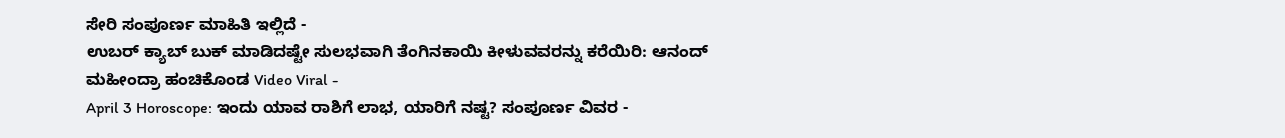ಸೇರಿ ಸಂಪೂರ್ಣ ಮಾಹಿತಿ ಇಲ್ಲಿದೆ -
ಉಬರ್ ಕ್ಯಾಬ್ ಬುಕ್ ಮಾಡಿದಷ್ಟೇ ಸುಲಭವಾಗಿ ತೆಂಗಿನಕಾಯಿ ಕೀಳುವವರನ್ನು ಕರೆಯಿರಿ: ಆನಂದ್ ಮಹೀಂದ್ರಾ ಹಂಚಿಕೊಂಡ Video Viral -
April 3 Horoscope: ಇಂದು ಯಾವ ರಾಶಿಗೆ ಲಾಭ, ಯಾರಿಗೆ ನಷ್ಟ? ಸಂಪೂರ್ಣ ವಿವರ -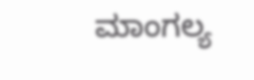ಮಾಂಗಲ್ಯ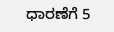ಧಾರಣೆಗೆ 5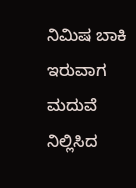ನಿಮಿಷ ಬಾಕಿ ಇರುವಾಗ ಮದುವೆ ನಿಲ್ಲಿಸಿದ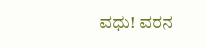ವಧು! ವರನ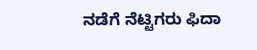ನಡೆಗೆ ನೆಟ್ಟಿಗರು ಫಿದಾ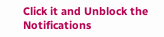Click it and Unblock the Notifications